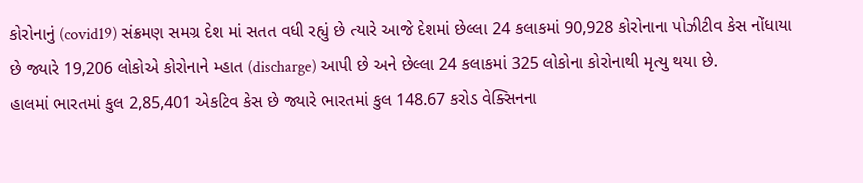કોરોનાનું (covid19) સંક્રમણ સમગ્ર દેશ માં સતત વધી રહ્યું છે ત્યારે આજે દેશમાં છેલ્લા 24 કલાકમાં 90,928 કોરોનાના પોઝીટીવ કેસ નોંધાયા છે જ્યારે 19,206 લોકોએ કોરોનાને મ્હાત (discharge) આપી છે અને છેલ્લા 24 કલાકમાં 325 લોકોના કોરોનાથી મૃત્યુ થયા છે.
હાલમાં ભારતમાં કુલ 2,85,401 એકટિવ કેસ છે જ્યારે ભારતમાં કુલ 148.67 કરોડ વેક્સિનના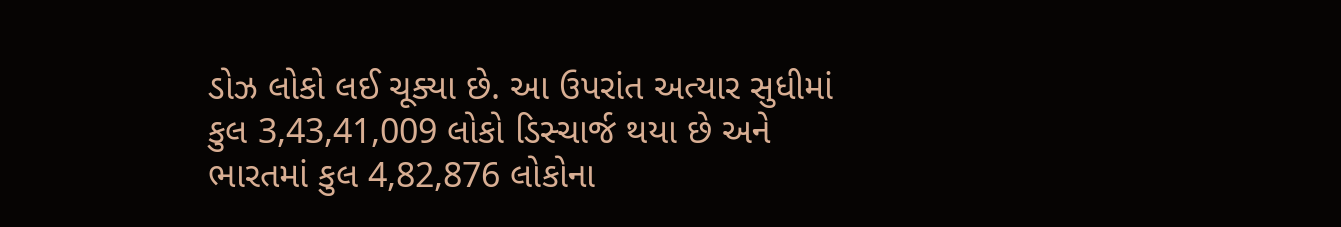ડોઝ લોકો લઈ ચૂક્યા છે. આ ઉપરાંત અત્યાર સુધીમાં કુલ 3,43,41,009 લોકો ડિસ્ચાર્જ થયા છે અને ભારતમાં કુલ 4,82,876 લોકોના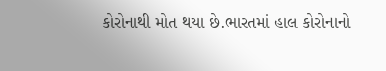કોરોનાથી મોત થયા છે.ભારતમાં હાલ કોરોનાનો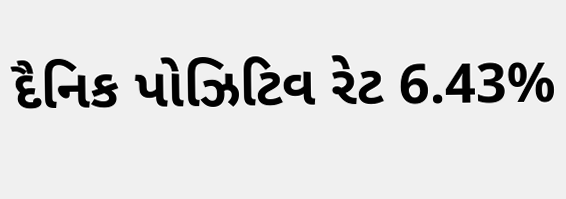દૈનિક પોઝિટિવ રેટ 6.43%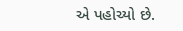એ પહોચ્યો છે.